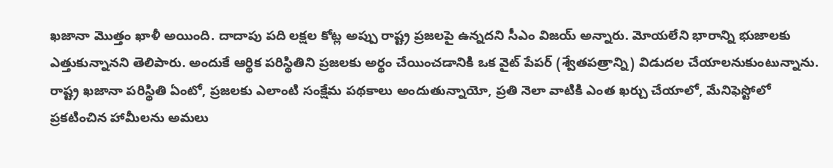ఖజానా మొత్తం ఖాళీ అయింది. దాదాపు పది లక్షల కోట్ల అప్పు రాష్ట్ర ప్రజలపై ఉన్నదని సీఎం విజయ్ అన్నారు. మోయలేని భారాన్ని భుజాలకు ఎత్తుకున్నానని తెలిపారు. అందుకే ఆర్థిక పరిస్థితిని ప్రజలకు అర్థం చేయించడానికి ఒక వైట్ పేపర్ (శ్వేతపత్రాన్ని) విడుదల చేయాలనుకుంటున్నాను. రాష్ట్ర ఖజానా పరిస్థితి ఏంటో, ప్రజలకు ఎలాంటి సంక్షేమ పథకాలు అందుతున్నాయో, ప్రతి నెలా వాటికి ఎంత ఖర్చు చేయాలో, మేనిఫెస్టోలో ప్రకటించిన హామీలను అమలు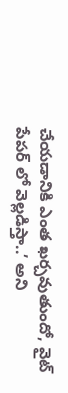చేయడానికి ఎంత ఖర్చవుతుందో, వైట్ పేపర్ లో వెల్లడిస్తా..’ అని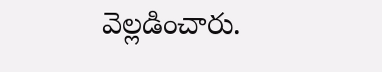వెల్లడించారు.